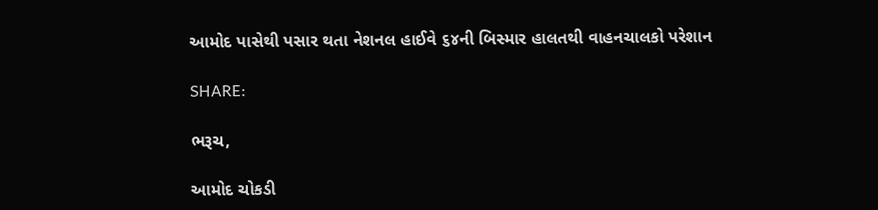આમોદ પાસેથી પસાર થતા નેશનલ હાઈવે ૬૪ની બિસ્માર હાલતથી વાહનચાલકો પરેશાન

SHARE:

ભરૂચ,

આમોદ ચોકડી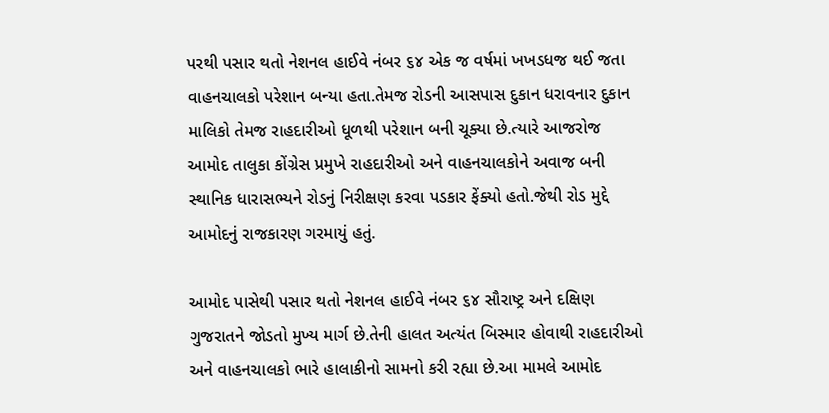પરથી પસાર થતો નેશનલ હાઈવે નંબર ૬૪ એક જ વર્ષમાં ખખડધજ થઈ જતા વાહનચાલકો પરેશાન બન્યા હતા.તેમજ રોડની આસપાસ દુકાન ધરાવનાર દુકાન માલિકો તેમજ રાહદારીઓ ધૂળથી પરેશાન બની ચૂક્યા છે.ત્યારે આજરોજ આમોદ તાલુકા કોંગ્રેસ પ્રમુખે રાહદારીઓ અને વાહનચાલકોને અવાજ બની સ્થાનિક ધારાસભ્યને રોડનું નિરીક્ષણ કરવા પડકાર ફેંક્યો હતો.જેથી રોડ મુદ્દે આમોદનું રાજકારણ ગરમાયું હતું.

આમોદ પાસેથી પસાર થતો નેશનલ હાઈવે નંબર ૬૪ સૌરાષ્ટ્ર અને દક્ષિણ ગુજરાતને જોડતો મુખ્ય માર્ગ છે.તેની હાલત અત્યંત બિસ્માર હોવાથી રાહદારીઓ અને વાહનચાલકો ભારે હાલાકીનો સામનો કરી રહ્યા છે.આ મામલે આમોદ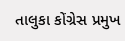તાલુકા કોંગ્રેસ પ્રમુખ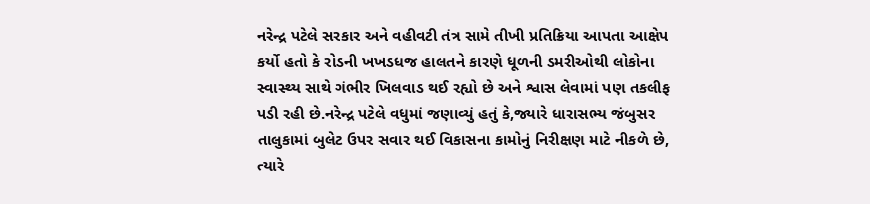નરેન્દ્ર પટેલે સરકાર અને વહીવટી તંત્ર સામે તીખી પ્રતિક્રિયા આપતા આક્ષેપ કર્યો હતો કે રોડની ખખડધજ હાલતને કારણે ધૂળની ડમરીઓથી લોકોના સ્વાસ્થ્ય સાથે ગંભીર ખિલવાડ થઈ રહ્યો છે અને શ્વાસ લેવામાં પણ તકલીફ પડી રહી છે.નરેન્દ્ર પટેલે વધુમાં જણાવ્યું હતું કે,જ્યારે ધારાસભ્ય જંબુસર તાલુકામાં બુલેટ ઉપર સવાર થઈ વિકાસના કામોનું નિરીક્ષણ માટે નીકળે છે, ત્યારે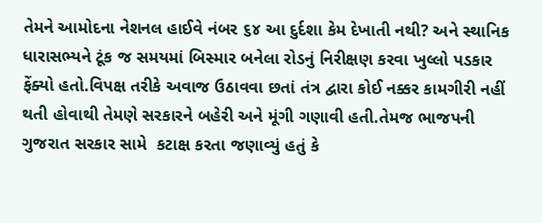તેમને આમોદના નેશનલ હાઈવે નંબર ૬૪ આ દુર્દશા કેમ દેખાતી નથી? અને સ્થાનિક ધારાસભ્યને ટૂંક જ સમયમાં બિસ્માર બનેલા રોડનું નિરીક્ષણ કરવા ખુલ્લો પડકાર ફેંક્યો હતો.વિપક્ષ તરીકે અવાજ ઉઠાવવા છતાં તંત્ર દ્વારા કોઈ નક્કર કામગીરી નહીં  થતી હોવાથી તેમણે સરકારને બહેરી અને મૂંગી ગણાવી હતી.તેમજ ભાજપની ગુજરાત સરકાર સામે  કટાક્ષ કરતા જણાવ્યું હતું કે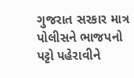ગુજરાત સરકાર માત્ર પોલીસને ભાજપનો પટ્ટો પહેરાવીને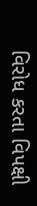વિરોધ કરતા વિપક્ષી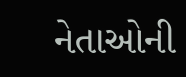નેતાઓની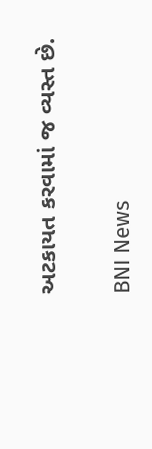અટકાયત કરવામાં જ વ્યસ્ત છે.

BNI News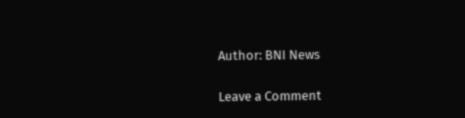Author: BNI News

Leave a Comment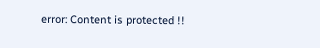error: Content is protected !!